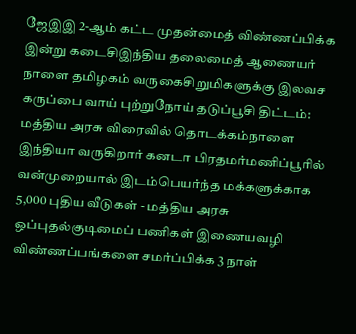ஜேஇஇ 2-ஆம் கட்ட முதன்மைத் விண்ணப்பிக்க இன்று கடைசிஇந்திய தலைமைத் ஆணையர் நாளை தமிழகம் வருகைசிறுமிகளுக்கு இலவச கருப்பை வாய் புற்றுநோய் தடுப்பூசி திட்டம்: மத்திய அரசு விரைவில் தொடக்கம்நாளை இந்தியா வருகிறார் கனடா பிரதமர்மணிப்பூரில் வன்முறையால் இடம்பெயர்ந்த மக்களுக்காக 5,000 புதிய வீடுகள் - மத்திய அரசு ஒப்புதல்குடிமைப் பணிகள் இணையவழி விண்ணப்பங்களை சமர்ப்பிக்க 3 நாள்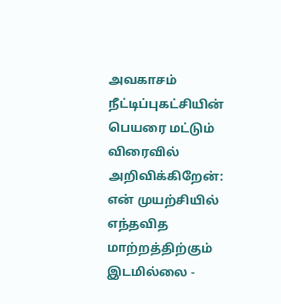அவகாசம் நீட்டிப்புகட்சியின் பெயரை மட்டும் விரைவில் அறிவிக்கிறேன்: என் முயற்சியில் எந்தவித மாற்றத்திற்கும் இடமில்லை -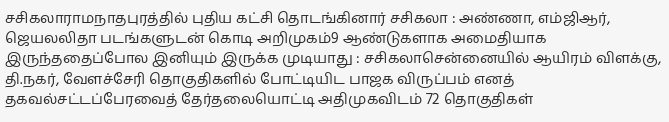சசிகலாராமநாதபுரத்தில் புதிய கட்சி தொடங்கினார் சசிகலா : அண்ணா, எம்ஜிஆர், ஜெயலலிதா படங்களுடன் கொடி அறிமுகம்9 ஆண்டுகளாக அமைதியாக இருந்ததைப்போல இனியும் இருக்க முடியாது : சசிகலாசென்னையில் ஆயிரம் விளக்கு, தி.நகர், வேளச்சேரி தொகுதிகளில் போட்டியிட பாஜக விருப்பம் எனத் தகவல்சட்டப்பேரவைத் தேர்தலையொட்டி அதிமுகவிடம் 72 தொகுதிகள்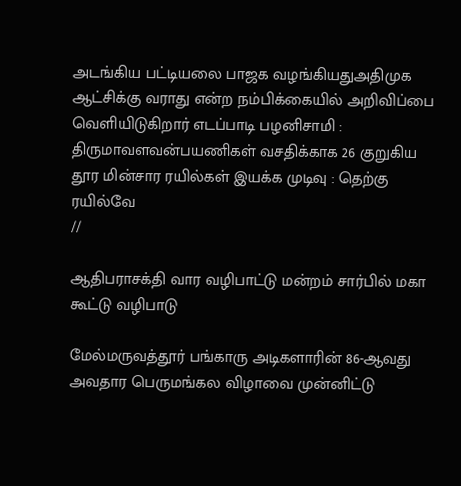அடங்கிய பட்டியலை பாஜக வழங்கியதுஅதிமுக ஆட்சிக்கு வராது என்ற நம்பிக்கையில் அறிவிப்பை வெளியிடுகிறார் எடப்பாடி பழனிசாமி : திருமாவளவன்பயணிகள் வசதிக்காக 26 குறுகிய தூர மின்சார ரயில்கள் இயக்க முடிவு : தெற்கு ரயில்வே
//

ஆதிபராசக்தி வார வழிபாட்டு மன்றம் சார்பில் மகா கூட்டு வழிபாடு

மேல்மருவத்தூர் பங்காரு அடிகளாரின் 86-ஆவது அவதார பெருமங்கல விழாவை முன்னிட்டு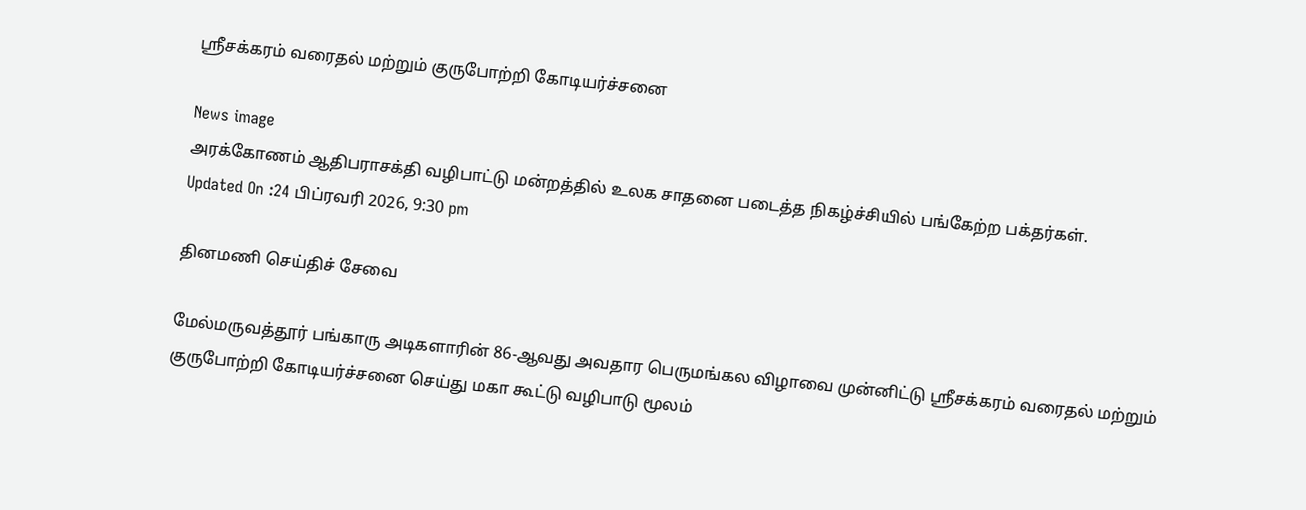ஸ்ரீசக்கரம் வரைதல் மற்றும் குருபோற்றி கோடியர்ச்சனை

News image
அரக்கோணம் ஆதிபராசக்தி வழிபாட்டு மன்றத்தில் உலக சாதனை படைத்த நிகழ்ச்சியில் பங்கேற்ற பக்தர்கள்.
Updated On :24 பிப்ரவரி 2026, 9:30 pm

தினமணி செய்திச் சேவை

மேல்மருவத்தூர் பங்காரு அடிகளாரின் 86-ஆவது அவதார பெருமங்கல விழாவை முன்னிட்டு ஸ்ரீசக்கரம் வரைதல் மற்றும் குருபோற்றி கோடியர்ச்சனை செய்து மகா கூட்டு வழிபாடு மூலம்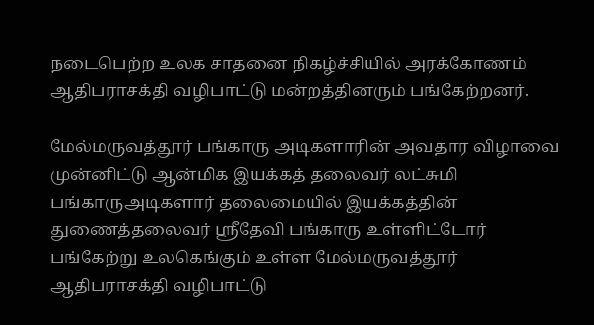நடைபெற்ற உலக சாதனை நிகழ்ச்சியில் அரக்கோணம் ஆதிபராசக்தி வழிபாட்டு மன்றத்தினரும் பங்கேற்றனர்.

மேல்மருவத்தூர் பங்காரு அடிகளாரின் அவதார விழாவை முன்னிட்டு ஆன்மிக இயக்கத் தலைவர் லட்சுமி பங்காருஅடிகளார் தலைமையில் இயக்கத்தின் துணைத்தலைவர் ஸ்ரீதேவி பங்காரு உள்ளிட்டோர் பங்கேற்று உலகெங்கும் உள்ள மேல்மருவத்தூர் ஆதிபராசக்தி வழிபாட்டு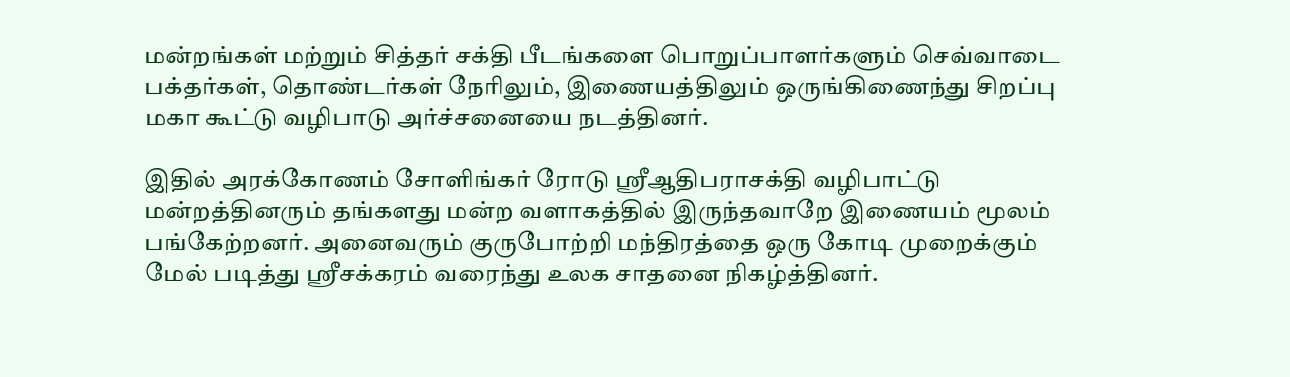மன்றங்கள் மற்றும் சித்தர் சக்தி பீடங்களை பொறுப்பாளர்களும் செவ்வாடை பக்தர்கள், தொண்டர்கள் நேரிலும், இணையத்திலும் ஒருங்கிணைந்து சிறப்பு மகா கூட்டு வழிபாடு அர்ச்சனையை நடத்தினர்.

இதில் அரக்கோணம் சோளிங்கர் ரோடு ஸ்ரீஆதிபராசக்தி வழிபாட்டு மன்றத்தினரும் தங்களது மன்ற வளாகத்தில் இருந்தவாறே இணையம் மூலம் பங்கேற்றனர். அனைவரும் குருபோற்றி மந்திரத்தை ஒரு கோடி முறைக்கும் மேல் படித்து ஸ்ரீசக்கரம் வரைந்து உலக சாதனை நிகழ்த்தினர்.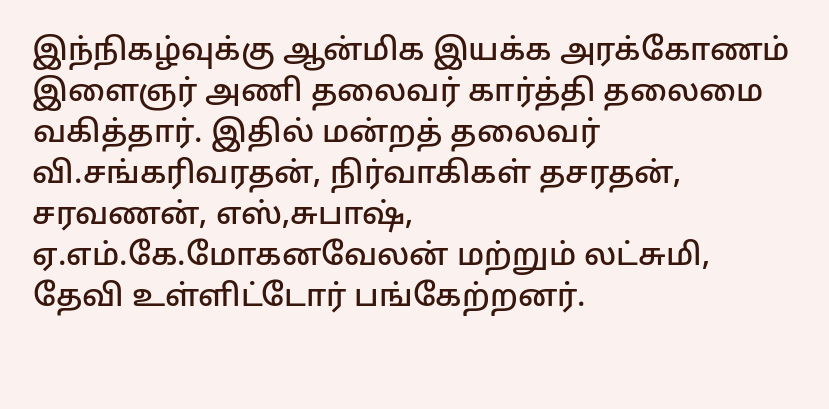இந்நிகழ்வுக்கு ஆன்மிக இயக்க அரக்கோணம் இளைஞர் அணி தலைவர் கார்த்தி தலைமை வகித்தார். இதில் மன்றத் தலைவர் வி.சங்கரிவரதன், நிர்வாகிகள் தசரதன், சரவணன், எஸ்,சுபாஷ், ஏ.எம்.கே.மோகனவேலன் மற்றும் லட்சுமி, தேவி உள்ளிட்டோர் பங்கேற்றனர்.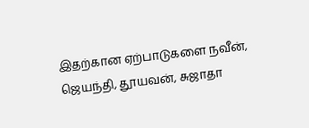இதற்கான ஏற்பாடுகளை நவீன், ஜெயந்தி, தூயவன், சுஜாதா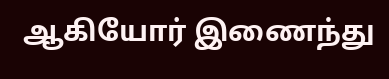ஆகியோர் இணைந்து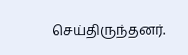செய்திருந்தனர்.